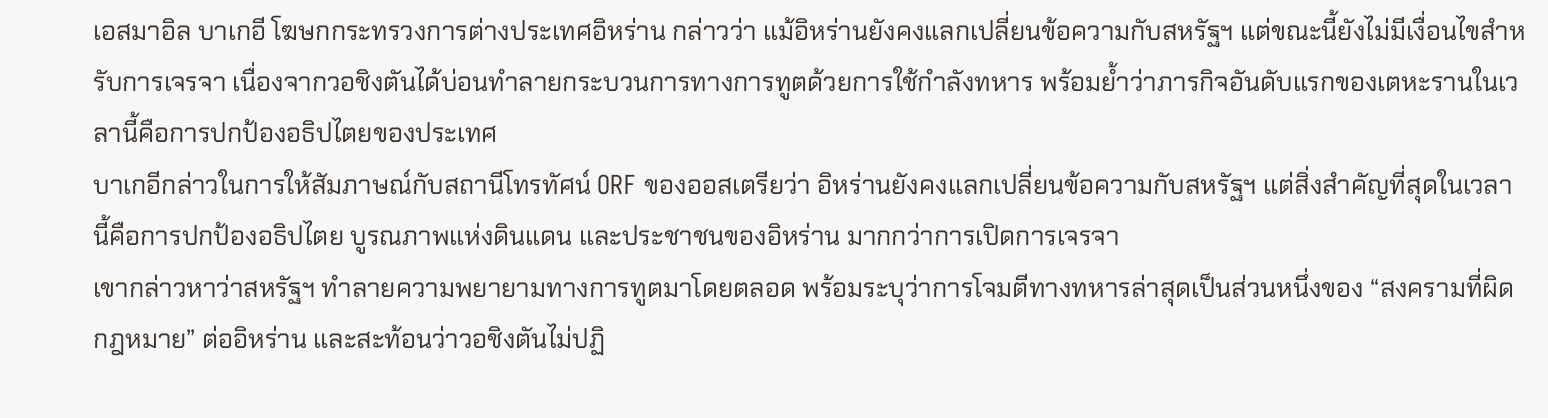เอสมาอิล บาเกอี โฆษกกระทรวงการต่างประเทศอิหร่าน กล่าวว่า แม้อิหร่านยังคงแลกเปลี่ยนข้อความกับสหรัฐฯ แต่ขณะนี้ยังไม่มีเงื่อนไขสำหรับการเจรจา เนื่องจากวอชิงตันได้บ่อนทำลายกระบวนการทางการทูตด้วยการใช้กำลังทหาร พร้อมย้ำว่าภารกิจอันดับแรกของเตหะรานในเวลานี้คือการปกป้องอธิปไตยของประเทศ
บาเกอีกล่าวในการให้สัมภาษณ์กับสถานีโทรทัศน์ ORF ของออสเตรียว่า อิหร่านยังคงแลกเปลี่ยนข้อความกับสหรัฐฯ แต่สิ่งสำคัญที่สุดในเวลานี้คือการปกป้องอธิปไตย บูรณภาพแห่งดินแดน และประชาชนของอิหร่าน มากกว่าการเปิดการเจรจา
เขากล่าวหาว่าสหรัฐฯ ทำลายความพยายามทางการทูตมาโดยตลอด พร้อมระบุว่าการโจมตีทางทหารล่าสุดเป็นส่วนหนึ่งของ “สงครามที่ผิดกฎหมาย” ต่ออิหร่าน และสะท้อนว่าวอชิงตันไม่ปฏิ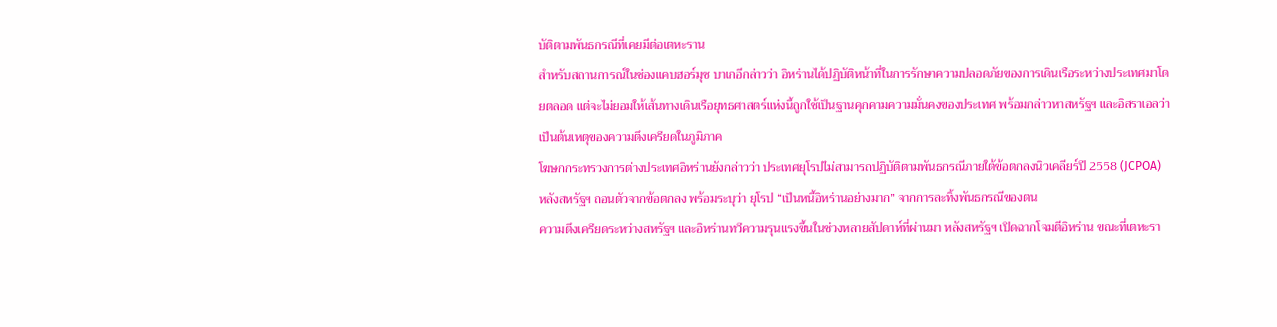บัติตามพันธกรณีที่เคยมีต่อเตหะราน
สำหรับสถานการณ์ในช่องแคบฮอร์มุซ บาเกอีกล่าวว่า อิหร่านได้ปฏิบัติหน้าที่ในการรักษาความปลอดภัยของการเดินเรือระหว่างประเทศมาโดยตลอด แต่จะไม่ยอมให้เส้นทางเดินเรือยุทธศาสตร์แห่งนี้ถูกใช้เป็นฐานคุกคามความมั่นคงของประเทศ พร้อมกล่าวหาสหรัฐฯ และอิสราเอลว่าเป็นต้นเหตุของความตึงเครียดในภูมิภาค
โฆษกกระทรวงการต่างประเทศอิหร่านยังกล่าวว่า ประเทศยุโรปไม่สามารถปฏิบัติตามพันธกรณีภายใต้ข้อตกลงนิวเคลียร์ปี 2558 (JCPOA) หลังสหรัฐฯ ถอนตัวจากข้อตกลง พร้อมระบุว่า ยุโรป “เป็นหนี้อิหร่านอย่างมาก” จากการละทิ้งพันธกรณีของตน
ความตึงเครียดระหว่างสหรัฐฯ และอิหร่านทวีความรุนแรงขึ้นในช่วงหลายสัปดาห์ที่ผ่านมา หลังสหรัฐฯ เปิดฉากโจมตีอิหร่าน ขณะที่เตหะรา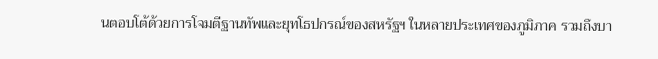นตอบโต้ด้วยการโจมตีฐานทัพและยุทโธปกรณ์ของสหรัฐฯ ในหลายประเทศของภูมิภาค รวมถึงบา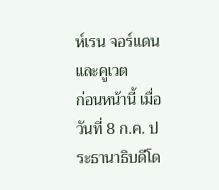ห์เรน จอร์แดน และคูเวต
ก่อนหน้านี้ เมื่อวันที่ 8 ก.ค. ประธานาธิบดีโด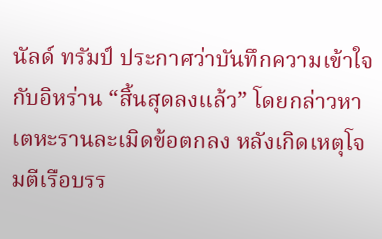นัลด์ ทรัมป์ ประกาศว่าบันทึกความเข้าใจกับอิหร่าน “สิ้นสุดลงแล้ว” โดยกล่าวหาเตหะรานละเมิดข้อตกลง หลังเกิดเหตุโจมตีเรือบรร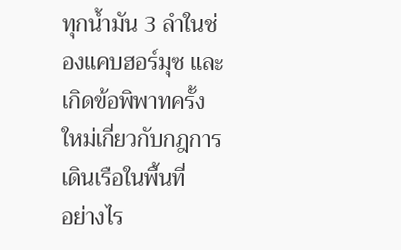ทุกน้ำมัน 3 ลำในช่องแคบฮอร์มุซ และเกิดข้อพิพาทครั้งใหม่เกี่ยวกับกฎการเดินเรือในพื้นที่
อย่างไร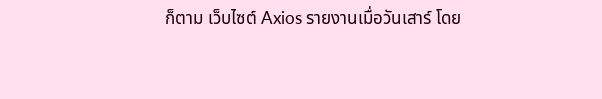ก็ตาม เว็บไซต์ Axios รายงานเมื่อวันเสาร์ โดย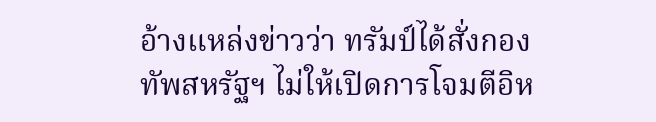อ้างแหล่งข่าวว่า ทรัมป์ได้สั่งกองทัพสหรัฐฯ ไม่ให้เปิดการโจมตีอิห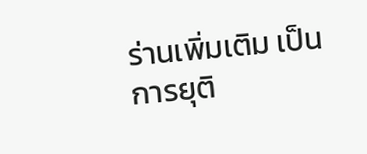ร่านเพิ่มเติม เป็นการยุติ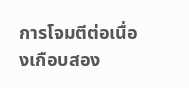การโจมตีต่อเนื่องเกือบสอง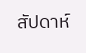สัปดาห์